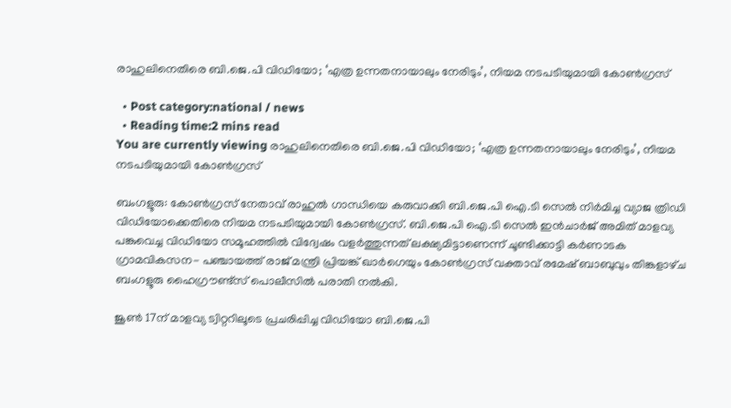രാഹുലിനെതിരെ ബി.ജെ.പി വിഡിയോ; ‘എത്ര ഉന്നതനായാലും നേരിടും’, നിയമ നടപടിയുമായി കോണ്‍ഗ്രസ്

  • Post category:national / news
  • Reading time:2 mins read
You are currently viewing രാഹുലിനെതിരെ ബി.ജെ.പി വിഡിയോ; ‘എത്ര ഉന്നതനായാലും നേരിടും’, നിയമ നടപടിയുമായി കോണ്‍ഗ്രസ്

ബംഗളൂരു: കോണ്‍ഗ്രസ് നേതാവ് രാഹുല്‍ ഗാന്ധിയെ കരുവാക്കി ബി.ജെ.പി ഐ.ടി സെല്‍ നിര്‍മിച്ച വ്യാജ ത്രിഡി വിഡിയോക്കെതിരെ നിയമ നടപടിയുമായി കോണ്‍ഗ്രസ്. ബി.ജെ.പി ഐ.ടി സെല്‍ ഇൻചാര്‍ജ് അമിത് മാളവ്യ പങ്കുവെച്ച വിഡിയോ സമൂഹത്തില്‍ വിദ്വേഷം വളര്‍ത്തുന്നത് ലക്ഷ്യമിട്ടാണെന്ന് ചൂണ്ടിക്കാട്ടി കര്‍ണാടക ഗ്രാമവികസന- പഞ്ചായത്ത് രാജ് മന്ത്രി പ്രിയങ്ക് ഖാര്‍ഗെയും കോണ്‍ഗ്രസ് വക്താവ് രമേഷ് ബാബുവും തിങ്കളാഴ്‌ച ബംഗളൂരു ഹൈഗ്രൗണ്ട്സ് പൊലീസില്‍ പരാതി നല്‍കി.

ജൂണ്‍ 17ന് മാളവ്യ ട്വിറ്ററിലൂടെ പ്രചരിപ്പിച്ച വിഡിയോ ബി.ജെ.പി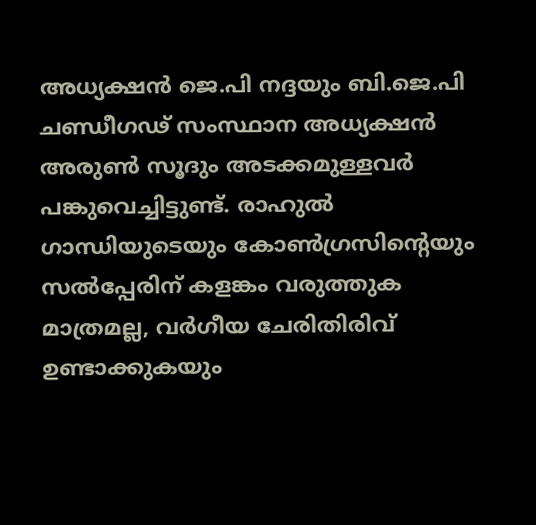അധ്യക്ഷൻ ജെ.പി നദ്ദയും ബി.ജെ.പി ചണ്ഡീഗഢ് സംസ്ഥാന അധ്യക്ഷൻ അരുണ്‍ സൂദും അടക്കമുള്ളവര്‍ പങ്കുവെച്ചിട്ടുണ്ട്. രാഹുല്‍ ഗാന്ധിയുടെയും കോണ്‍ഗ്രസിൻ്റെയും സല്‍പ്പേരിന് കളങ്കം വരുത്തുക മാത്രമല്ല, വര്‍ഗീയ ചേരിതിരിവ് ഉണ്ടാക്കുകയും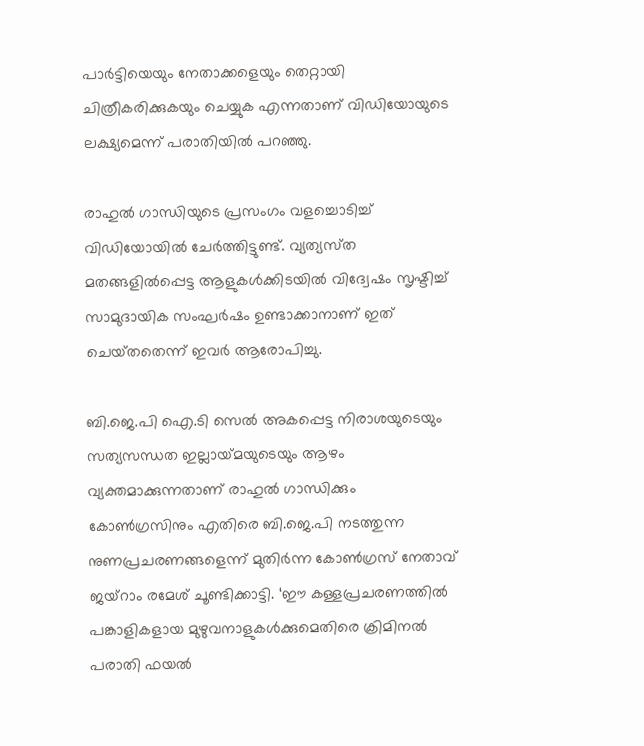പാര്‍ട്ടിയെയും നേതാക്കളെയും തെറ്റായി ചിത്രീകരിക്കുകയും ചെയ്യുക എന്നതാണ് വിഡിയോയുടെ ലക്ഷ്യമെന്ന് പരാതിയില്‍ പറഞ്ഞു.

രാഹുല്‍ ഗാന്ധിയുടെ പ്രസംഗം വളച്ചൊടിച്ച്‌ വിഡിയോയില്‍ ചേര്‍ത്തിട്ടുണ്ട്. വ്യത്യസ്‌ത മതങ്ങളില്‍പ്പെട്ട ആളുകള്‍ക്കിടയില്‍ വിദ്വേഷം സൃഷ്ടിച്ച്‌ സാമുദായിക സംഘര്‍ഷം ഉണ്ടാക്കാനാണ് ഇത് ചെയ്‌തതെന്ന് ഇവര്‍ ആരോപിച്ചു.

ബി.ജെ.പി ഐ.ടി സെല്‍ അകപ്പെട്ട നിരാശയുടെയും സത്യസന്ധത ഇല്ലായ്‌മയുടെയും ആഴം വ്യക്തമാക്കുന്നതാണ് രാഹുല്‍ ഗാന്ധിക്കും കോണ്‍ഗ്രസിനും എതിരെ ബി.ജെ.പി നടത്തുന്ന നുണപ്രചരണങ്ങളെന്ന് മുതിര്‍ന്ന കോണ്‍ഗ്രസ് നേതാവ് ജയ്റാം രമേശ് ചൂണ്ടിക്കാട്ടി. ‘ഈ കള്ളപ്രചരണത്തില്‍ പങ്കാളികളായ മുഴുവനാളുകള്‍ക്കുമെതിരെ ക്രിമിനല്‍ പരാതി ഫയല്‍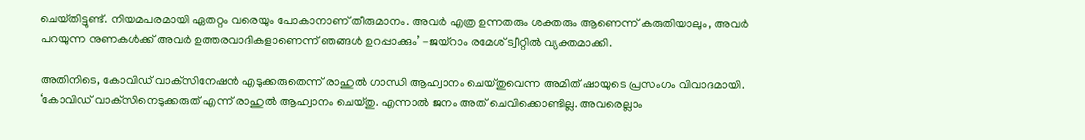ചെയ്‌തിട്ടുണ്ട്. നിയമപരമായി ഏതറ്റം വരെയും പോകാനാണ് തീരുമാനം. അവര്‍ എത്ര ഉന്നതരും ശക്തരും ആണെന്ന് കരുതിയാലും, അവര്‍ പറയുന്ന നുണകള്‍ക്ക് അവര്‍ ഉത്തരവാദികളാണെന്ന് ഞങ്ങള്‍ ഉറപ്പാക്കും’ -ജയ്റാം രമേശ് ട്വീറ്റില്‍ വ്യക്തമാക്കി.

അതിനിടെ, കോവിഡ് വാക്‌സിനേഷൻ എടുക്കരുതെന്ന് രാഹുല്‍ ഗാന്ധി ആഹ്വാനം ചെയ്‌തുവെന്ന അമിത് ഷായുടെ പ്രസംഗം വിവാദമായി. ‘കോവിഡ് വാക്‌സിനെടുക്കരുത് എന്ന് രാഹുല്‍ ആഹ്വാനം ചെയ്‌തു. എന്നാല്‍ ജനം അത് ചെവിക്കൊണ്ടില്ല. അവരെല്ലാം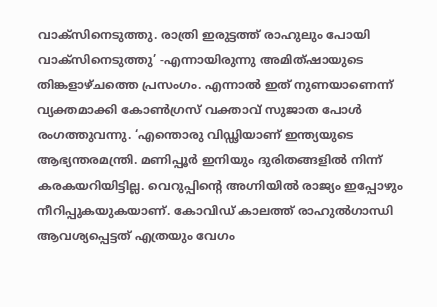വാക്‌സിനെടുത്തു. രാത്രി ഇരുട്ടത്ത് രാഹുലും പോയി വാക്‌സിനെടുത്തു’ -എന്നായിരുന്നു അമിത്ഷായുടെ തിങ്കളാഴ്‌ചത്തെ പ്രസംഗം. എന്നാല്‍ ഇത് നുണയാണെന്ന് വ്യക്തമാക്കി കോണ്‍ഗ്രസ് വക്താവ് സുജാത പോള്‍ രംഗത്തുവന്നു. ‘എന്തൊരു വിഡ്ഢിയാണ് ഇന്ത്യയുടെ ആഭ്യന്തരമന്ത്രി. മണിപ്പൂര്‍ ഇനിയും ദുരിതങ്ങളില്‍ നിന്ന് കരകയറിയിട്ടില്ല. വെറുപ്പിൻ്റെ അഗ്നിയില്‍ രാജ്യം ഇപ്പോഴും നീറിപ്പുകയുകയാണ്. കോവിഡ് കാലത്ത് രാഹുല്‍ഗാന്ധി ആവശ്യപ്പെട്ടത് എത്രയും വേഗം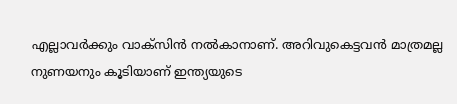എല്ലാവര്‍ക്കും വാക്‌സിൻ നല്‍കാനാണ്. അറിവുകെട്ടവൻ മാത്രമല്ല നുണയനും കൂടിയാണ് ഇന്ത്യയുടെ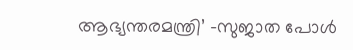ആഭ്യന്തരമന്ത്രി’ -സുജാത പോള്‍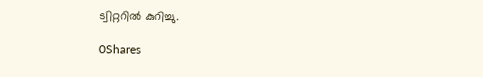ട്വിറ്ററില്‍ കുറിച്ചു.

0Shares